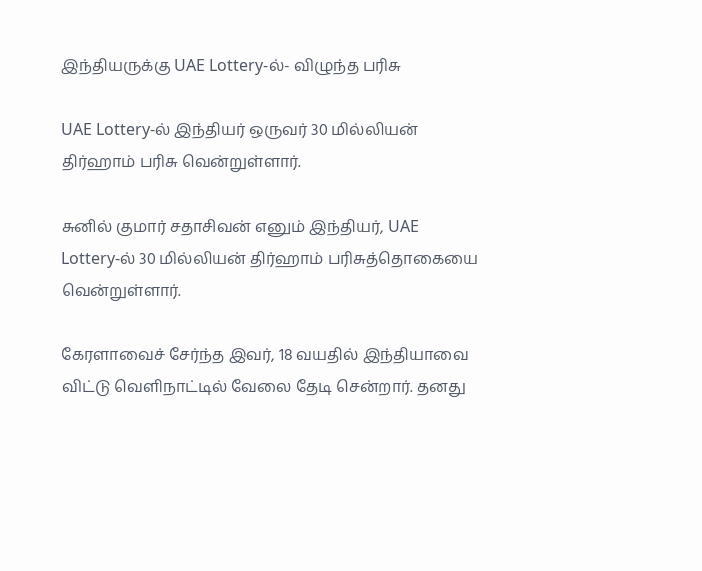இந்தியருக்கு UAE Lottery-ல்- விழுந்த பரிசு

UAE Lottery-ல் இந்தியர் ஒருவர் 30 மில்லியன் திர்ஹாம் பரிசு வென்றுள்ளார்.

சுனில் குமார் சதாசிவன் எனும் இந்தியர், UAE Lottery-ல் 30 மில்லியன் திர்ஹாம் பரிசுத்தொகையை வென்றுள்ளார்.

கேரளாவைச் சேர்ந்த இவர், 18 வயதில் இந்தியாவை விட்டு வெளிநாட்டில் வேலை தேடி சென்றார். தனது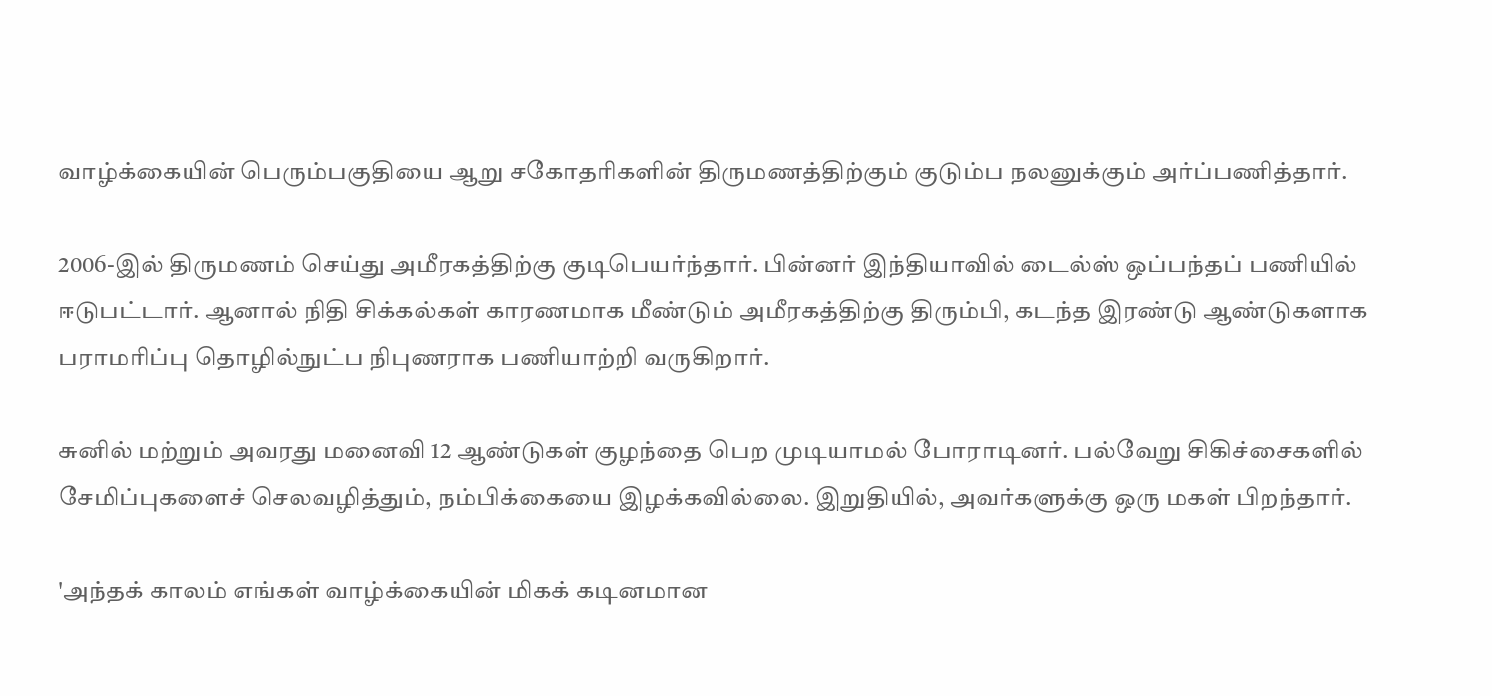வாழ்க்கையின் பெரும்பகுதியை ஆறு சகோதரிகளின் திருமணத்திற்கும் குடும்ப நலனுக்கும் அர்ப்பணித்தார்.

2006-இல் திருமணம் செய்து அமீரகத்திற்கு குடிபெயர்ந்தார். பின்னர் இந்தியாவில் டைல்ஸ் ஒப்பந்தப் பணியில் ஈடுபட்டார். ஆனால் நிதி சிக்கல்கள் காரணமாக மீண்டும் அமீரகத்திற்கு திரும்பி, கடந்த இரண்டு ஆண்டுகளாக பராமரிப்பு தொழில்நுட்ப நிபுணராக பணியாற்றி வருகிறார்.

சுனில் மற்றும் அவரது மனைவி 12 ஆண்டுகள் குழந்தை பெற முடியாமல் போராடினர். பல்வேறு சிகிச்சைகளில் சேமிப்புகளைச் செலவழித்தும், நம்பிக்கையை இழக்கவில்லை. இறுதியில், அவர்களுக்கு ஒரு மகள் பிறந்தார்.

'அந்தக் காலம் எங்கள் வாழ்க்கையின் மிகக் கடினமான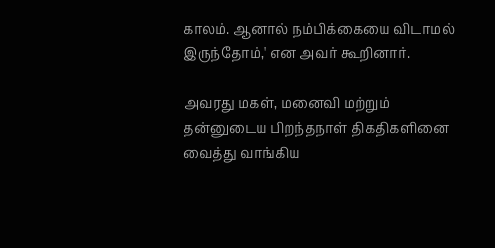காலம். ஆனால் நம்பிக்கையை விடாமல் இருந்தோம்,' என அவர் கூறினார்.

அவரது மகள், மனைவி மற்றும் தன்னுடைய பிறந்தநாள் திகதிகளினை வைத்து வாங்கிய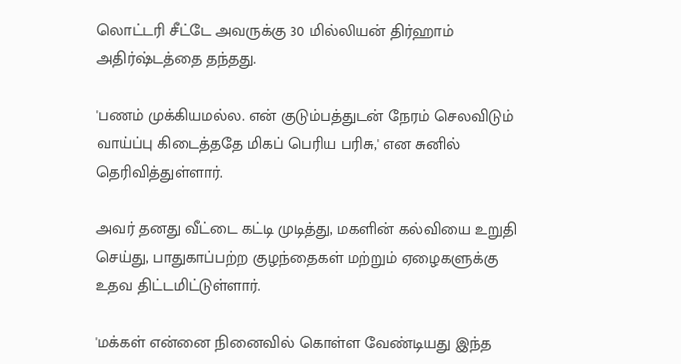லொட்டரி சீட்டே அவருக்கு 30 மில்லியன் திர்ஹாம் அதிர்ஷ்டத்தை தந்தது.

'பணம் முக்கியமல்ல. என் குடும்பத்துடன் நேரம் செலவிடும் வாய்ப்பு கிடைத்ததே மிகப் பெரிய பரிசு,' என சுனில் தெரிவித்துள்ளார்.

அவர் தனது வீட்டை கட்டி முடித்து, மகளின் கல்வியை உறுதி செய்து, பாதுகாப்பற்ற குழந்தைகள் மற்றும் ஏழைகளுக்கு உதவ திட்டமிட்டுள்ளார்.

'மக்கள் என்னை நினைவில் கொள்ள வேண்டியது இந்த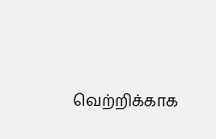வெற்றிக்காக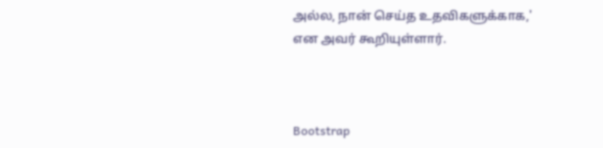அல்ல, நான் செய்த உதவிகளுக்காக,' என அவர் கூறியுள்ளார்.



Bootstrap